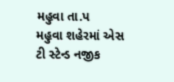મહુવા તા.પ
મહુવા શહેરમાં એસ ટી સ્ટેન્ડ નજીક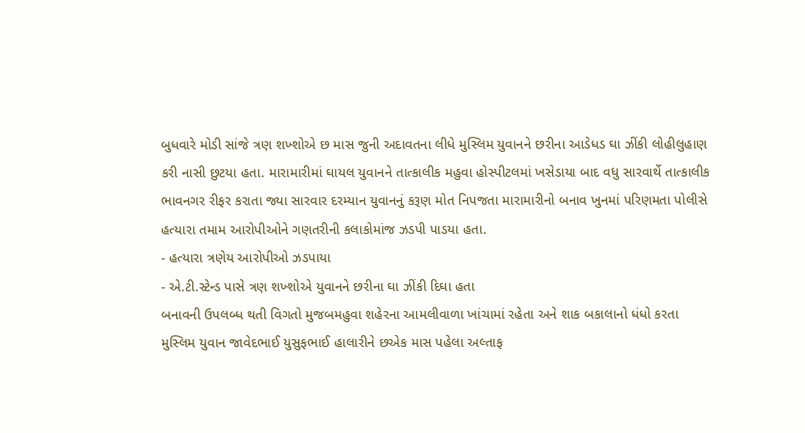બુધવારે મોડી સાંજે ત્રણ શખ્શોએ છ માસ જુની અદાવતના લીધે મુસ્લિમ યુવાનને છરીના આડેધડ ઘા ઝીંકી લોહીલુહાણ કરી નાસી છુટયા હતા. મારામારીમાં ઘાયલ યુવાનને તાત્કાલીક મહુવા હોસ્પીટલમાં ખસેડાયા બાદ વધુ સારવાર્થે તાત્કાલીક ભાવનગર રીફર કરાતા જ્યા સારવાર દરમ્યાન યુવાનનું કરૂણ મોત નિપજતા મારામારીનો બનાવ ખુનમાં પરિણમતા પોલીસે હત્યારા તમામ આરોપીઓને ગણતરીની કલાકોમાંજ ઝડપી પાડયા હતા.
- હત્યારા ત્રણેય આરોપીઓ ઝડપાયા
- એ.ટી.સ્ટેન્ડ પાસે ત્રણ શખ્શોએ યુવાનને છરીના ઘા ઝીંકી દિઘા હતા
બનાવની ઉપલબ્ધ થતી વિગતો મુજબમહુવા શહેરના આમલીવાળા ખાંચામાં રહેતા અને શાક બકાલાનો ધંધો કરતા મુસ્લિમ યુવાન જાવેદભાઈ યુસુફભાઈ હાલારીને છએક માસ પહેલા અલ્તાફ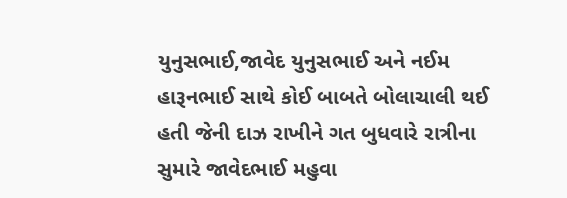યુનુસભાઈ,જાવેદ યુનુસભાઈ અને નઈમ હારૂનભાઈ સાથે કોઈ બાબતે બોલાચાલી થઈ હતી જેની દાઝ રાખીને ગત બુધવારે રાત્રીના સુમારે જાવેદભાઈ મહુવા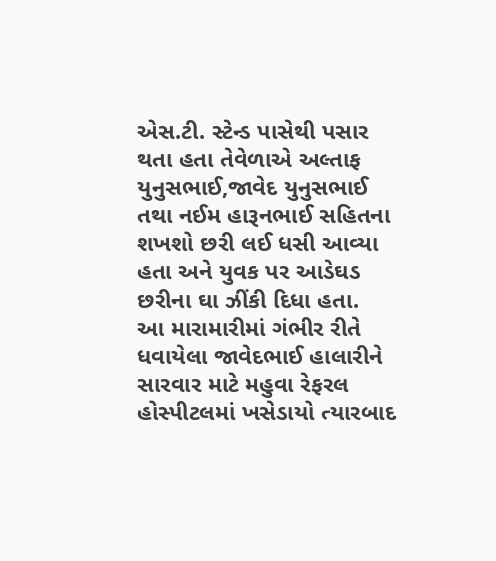એસ.ટી. સ્ટેન્ડ પાસેથી પસાર થતા હતા તેવેળાએ અલ્તાફ યુનુસભાઈ,જાવેદ યુનુસભાઈ તથા નઈમ હારૂનભાઈ સહિતના શખશો છરી લઈ ધસી આવ્યા હતા અને યુવક પર આડેઘડ છરીના ઘા ઝીંકી દિધા હતા.
આ મારામારીમાં ગંભીર રીતે ધવાયેલા જાવેદભાઈ હાલારીને સારવાર માટે મહુવા રેફરલ હોસ્પીટલમાં ખસેડાયો ત્યારબાદ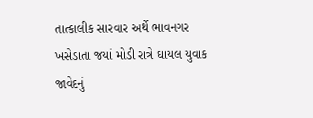તાત્કાલીક સારવાર અર્થે ભાવનગર ખસેડાતા જયાં મોડી રાત્રે ઘાયલ યુવાક જાવેદનું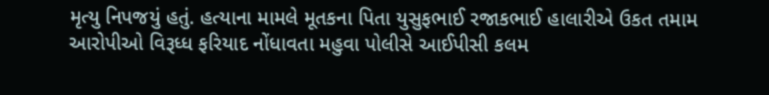મૃત્યુ નિપજયું હતું. હત્યાના મામલે મૂતકના પિતા યુસુફભાઈ રજાકભાઈ હાલારીએ ઉકત તમામ આરોપીઓ વિરૂધ્ધ ફરિયાદ નોંધાવતા મહુવા પોલીસે આઈપીસી કલમ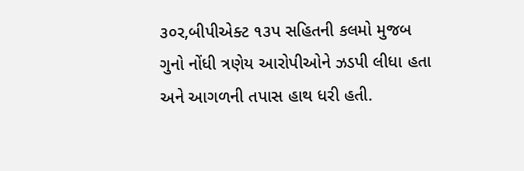૩૦ર,બીપીએક્ટ ૧૩પ સહિતની કલમો મુજબ ગુનો નોંધી ત્રણેય આરોપીઓને ઝડપી લીધા હતા અને આગળની તપાસ હાથ ધરી હતી.